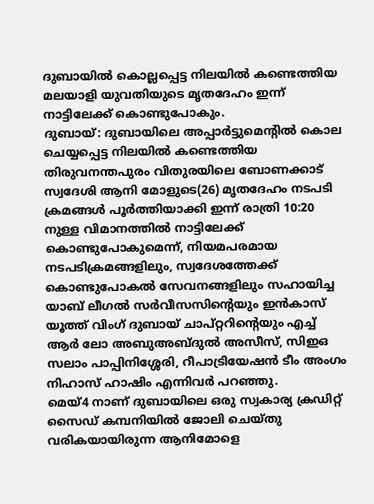ദുബായിൽ കൊല്ലപ്പെട്ട നിലയിൽ കണ്ടെത്തിയ മലയാളി യുവതിയുടെ മൃതദേഹം ഇന്ന് നാട്ടിലേക്ക് കൊണ്ടുപോകും.
ദുബായ്: ദുബായിലെ അപ്പാർട്ടുമെന്റിൽ കൊല ചെയ്യപ്പെട്ട നിലയിൽ കണ്ടെത്തിയ തിരുവനന്തപുരം വിതുരയിലെ ബോണക്കാട് സ്വദേശി ആനി മോളുടെ(26) മൃതദേഹം നടപടി ക്രമങ്ങൾ പൂർത്തിയാക്കി ഇന്ന് രാത്രി 10:20 നുള്ള വിമാനത്തിൽ നാട്ടിലേക്ക് കൊണ്ടുപോകുമെന്ന്, നിയമപരമായ നടപടിക്രമങ്ങളിലും, സ്വദേശത്തേക്ക് കൊണ്ടുപോകൽ സേവനങ്ങളിലും സഹായിച്ച യാബ് ലീഗൽ സർവീസസിന്റെയും ഇൻകാസ് യൂത്ത് വിംഗ് ദുബായ് ചാപ്റ്ററിന്റെയും എച്ച് ആർ ലോ അബുഅബ്ദുൽ അസീസ്, സിഇഒ സലാം പാപ്പിനിശ്ശേരി, റീപാട്രിയേഷൻ ടീം അംഗം നിഹാസ് ഹാഷിം എന്നിവർ പറഞ്ഞു.
മെയ്4 നാണ് ദുബായിലെ ഒരു സ്വകാര്യ ക്രഡിറ്റ് സൈഡ് കമ്പനിയിൽ ജോലി ചെയ്തു വരികയായിരുന്ന ആനിമോളെ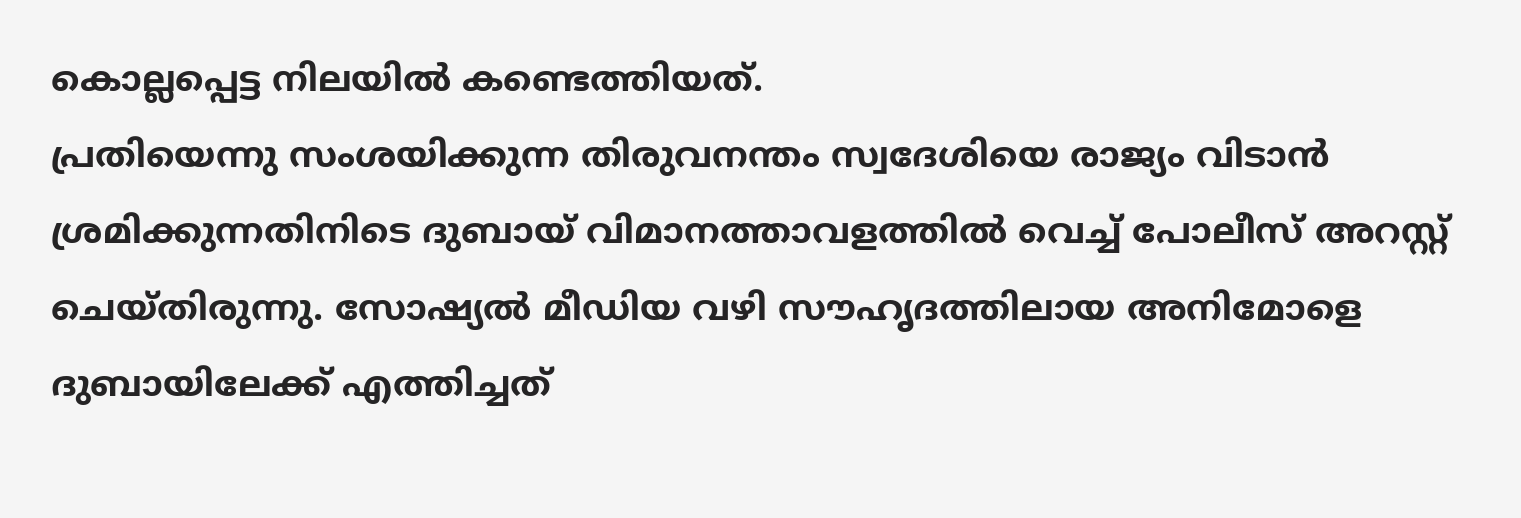കൊല്ലപ്പെട്ട നിലയിൽ കണ്ടെത്തിയത്.
പ്രതിയെന്നു സംശയിക്കുന്ന തിരുവനന്തം സ്വദേശിയെ രാജ്യം വിടാൻ ശ്രമിക്കുന്നതിനിടെ ദുബായ് വിമാനത്താവളത്തിൽ വെച്ച് പോലീസ് അറസ്റ്റ് ചെയ്തിരുന്നു. സോഷ്യൽ മീഡിയ വഴി സൗഹൃദത്തിലായ അനിമോളെ ദുബായിലേക്ക് എത്തിച്ചത്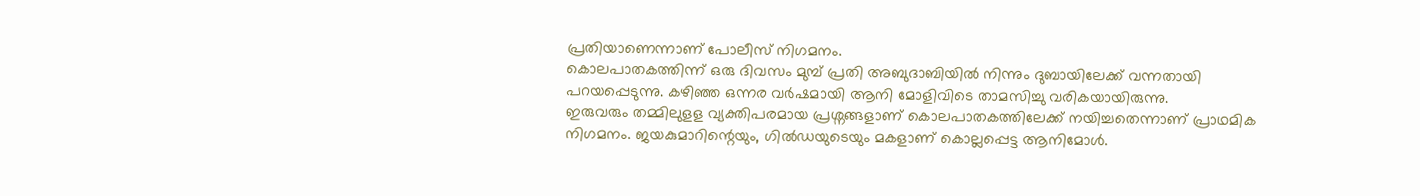പ്രതിയാണെന്നാണ് പോലീസ് നിഗമനം.
കൊലപാതകത്തിന്ന് ഒരു ദിവസം മുമ്പ് പ്രതി അബുദാബിയിൽ നിന്നും ദുബായിലേക്ക് വന്നതായി പറയപ്പെടുന്നു. കഴിഞ്ഞ ഒന്നര വർഷമായി ആനി മോളിവിടെ താമസിച്ചു വരികയായിരുന്നു.
ഇരുവരും തമ്മിലുളള വ്യക്തിപരമായ പ്രശ്നങ്ങളാണ് കൊലപാതകത്തിലേക്ക് നയിച്ചതെന്നാണ് പ്രാഥമിക നിഗമനം. ജയകുമാറിന്റെയും, ഗിൽഡയുടെയും മകളാണ് കൊല്ലപ്പെട്ട ആനിമോൾ.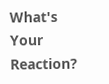What's Your Reaction?